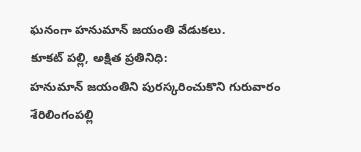ఘనంగా హనుమాన్ జయంతి వేడుకలు.
కూకట్ పల్లి, అక్షిత ప్రతినిధి:
హనుమాన్ జయంతిని పురస్కరించుకొని గురువారం శేరిలింగంపల్లి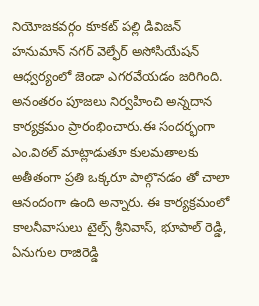నియోజకవర్గం కూకట్ పల్లి డివిజన్ హనుమాన్ నగర్ వెల్ఫేర్ అసోసియేషన్ ఆధ్వర్యంలో జెండా ఎగరవేయడం జరిగింది. అనంతరం పూజలు నిర్వహించి అన్నదాన కార్యక్రమం ప్రారంభించారు.ఈ సందర్భంగా ఎం.విఠల్ మాట్లాడుతూ కులమతాలకు అతీతంగా ప్రతి ఒక్కరూ పాల్గొనడం తో చాలా ఆనందంగా ఉంది అన్నారు. ఈ కార్యక్రమంలో కాలనీవాసులు టైల్స్ శ్రీనివాస్, భూపాల్ రెడ్డి, ఏనుగుల రాజిరెడ్డి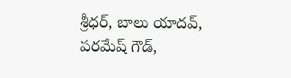శ్రీధర్, బాలు యాదవ్, పరమేష్ గౌడ్,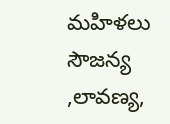మహిళలు సౌజన్య ,లావణ్య,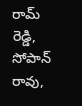రామ్ రెడ్డి, సోపాన్ రావు,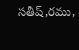సతీష్,రము,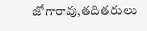జోగారావు,తదితరులు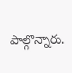పాల్గొన్నారు.